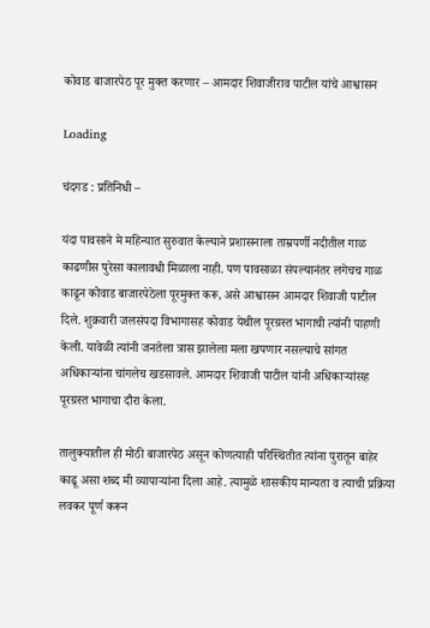कोवाड बाजारपेठ पूर मुक्त करणार – आमदार शिवाजीराव पाटील यांचे आश्वासन

Loading

चंदगड : प्रतिनिधी –

यंदा पावसाने मे महिन्यात सुरुवात केल्याने प्रशासनाला ताम्रपर्णी नदीतील गाळ काढणीस पुरेसा कालावधी मिळाला नाही. पण पावसाळा संपल्यानंतर लगेचच गाळ काढून कोवाड बाजारपेठेला पूरमुक्त करू, असे आश्वासन आमदार शिवाजी पाटील दिले. शुक्रवारी जलसंपदा विभागासह कोवाड येथील पूरग्रस्त भागाची त्यांनी पाहणी केली. यावेळी त्यांनी जनतेला त्रास झालेला मला खपणार नसल्याचे सांगत अधिकाऱ्यांना चांगलेच खडसावले. आमदार शिवाजी पाटील यांनी अधिकाऱ्यांसह पूरग्रस्त भागाचा दौरा केला.

तालुक्यातील ही मोठी बाजारपेठ असून कोणत्याही परिस्थितीत त्यांना पुरातून बाहेर काढू असा शब्द मी व्यापाऱ्यांना दिला आहे. त्यामुळे शासकीय मान्यता व त्याची प्रक्रिया लवकर पूर्ण करून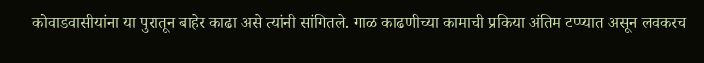कोवाडवासीयांना या पुरातून बाहेर काढा असे त्यांनी सांगितले. गाळ काढणीच्या कामाची प्रकिया अंतिम टप्प्यात असून लवकरच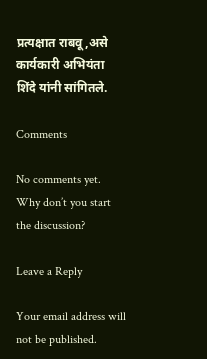प्रत्यक्षात राबवू,असे कार्यकारी अभियंता शिंदे यांनी सांगितले.

Comments

No comments yet. Why don’t you start the discussion?

Leave a Reply

Your email address will not be published.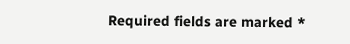Required fields are marked *